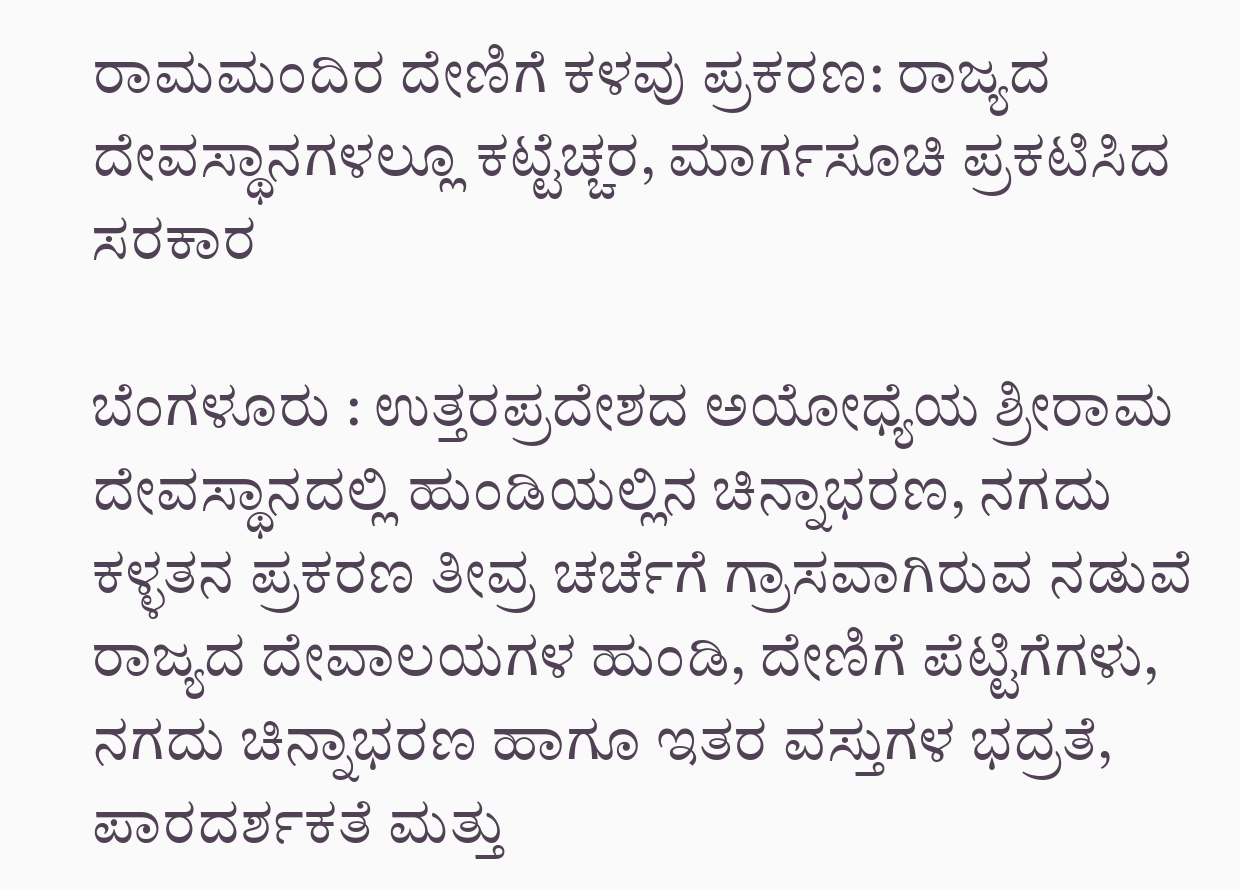ರಾಮಮಂದಿರ ದೇಣಿಗೆ ಕಳವು ಪ್ರಕರಣ: ರಾಜ್ಯದ ದೇವಸ್ಥಾನಗಳಲ್ಲೂ ಕಟ್ಟೆಚ್ಚರ, ಮಾರ್ಗಸೂಚಿ ಪ್ರಕಟಿಸಿದ ಸರಕಾರ

ಬೆಂಗಳೂರು : ಉತ್ತರಪ್ರದೇಶದ ಅಯೋಧ್ಯೆಯ ಶ್ರೀರಾಮ ದೇವಸ್ಥಾನದಲ್ಲಿ ಹುಂಡಿಯಲ್ಲಿನ ಚಿನ್ನಾಭರಣ, ನಗದು ಕಳ್ಳತನ ಪ್ರಕರಣ ತೀವ್ರ ಚರ್ಚೆಗೆ ಗ್ರಾಸವಾಗಿರುವ ನಡುವೆ ರಾಜ್ಯದ ದೇವಾಲಯಗಳ ಹುಂಡಿ, ದೇಣಿಗೆ ಪೆಟ್ಟಿಗೆಗಳು, ನಗದು ಚಿನ್ನಾಭರಣ ಹಾಗೂ ಇತರ ವಸ್ತುಗಳ ಭದ್ರತೆ, ಪಾರದರ್ಶಕತೆ ಮತ್ತು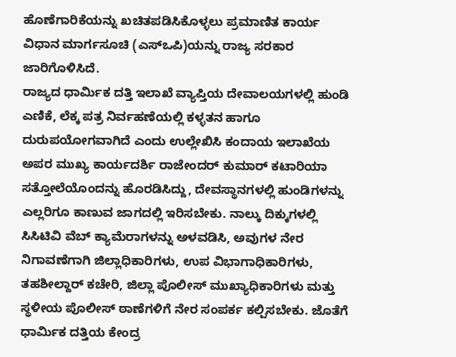ಹೊಣೆಗಾರಿಕೆಯನ್ನು ಖಚಿತಪಡಿಸಿಕೊಳ್ಳಲು ಪ್ರಮಾಣಿತ ಕಾರ್ಯ ವಿಧಾನ ಮಾರ್ಗಸೂಚಿ (ಎಸ್ಒಪಿ)ಯನ್ನು ರಾಜ್ಯ ಸರಕಾರ ಜಾರಿಗೊಳಿಸಿದೆ.
ರಾಜ್ಯದ ಧಾರ್ಮಿಕ ದತ್ತಿ ಇಲಾಖೆ ವ್ಯಾಪ್ತಿಯ ದೇವಾಲಯಗಳಲ್ಲಿ ಹುಂಡಿ ಎಣಿಕೆ, ಲೆಕ್ಕ ಪತ್ರ ನಿರ್ವಹಣೆಯಲ್ಲಿ ಕಳ್ಳತನ ಹಾಗೂ ದುರುಪಯೋಗವಾಗಿದೆ ಎಂದು ಉಲ್ಲೇಖಿಸಿ ಕಂದಾಯ ಇಲಾಖೆಯ ಅಪರ ಮುಖ್ಯ ಕಾರ್ಯದರ್ಶಿ ರಾಜೇಂದರ್ ಕುಮಾರ್ ಕಟಾರಿಯಾ ಸತ್ತೋಲೆಯೊಂದನ್ನು ಹೊರಡಿಸಿದ್ದು, ದೇವಸ್ಥಾನಗಳಲ್ಲಿ ಹುಂಡಿಗಳನ್ನು ಎಲ್ಲರಿಗೂ ಕಾಣುವ ಜಾಗದಲ್ಲಿ ಇರಿಸಬೇಕು. ನಾಲ್ಕು ದಿಕ್ಕುಗಳಲ್ಲಿ ಸಿಸಿಟಿವಿ ವೆಬ್ ಕ್ಯಾಮೆರಾಗಳನ್ನು ಅಳವಡಿಸಿ, ಅವುಗಳ ನೇರ ನಿಗಾವಣೆಗಾಗಿ ಜಿಲ್ಲಾಧಿಕಾರಿಗಳು, ಉಪ ವಿಭಾಗಾಧಿಕಾರಿಗಳು, ತಹಶೀಲ್ದಾರ್ ಕಚೇರಿ, ಜಿಲ್ಲಾ ಪೊಲೀಸ್ ಮುಖ್ಯಾಧಿಕಾರಿಗಳು ಮತ್ತು ಸ್ಥಳೀಯ ಪೊಲೀಸ್ ಠಾಣೆಗಳಿಗೆ ನೇರ ಸಂಪರ್ಕ ಕಲ್ಪಿಸಬೇಕು. ಜೊತೆಗೆ ಧಾರ್ಮಿಕ ದತ್ತಿಯ ಕೇಂದ್ರ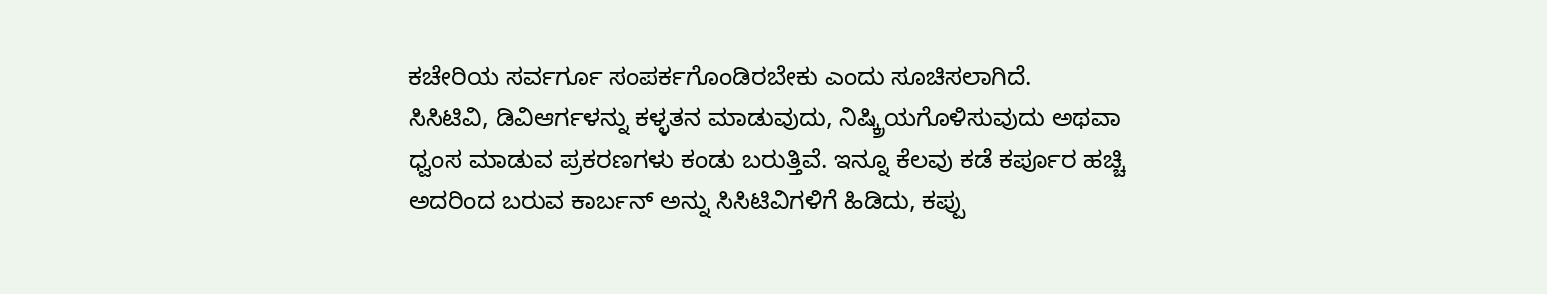ಕಚೇರಿಯ ಸರ್ವರ್ಗೂ ಸಂಪರ್ಕಗೊಂಡಿರಬೇಕು ಎಂದು ಸೂಚಿಸಲಾಗಿದೆ.
ಸಿಸಿಟಿವಿ, ಡಿವಿಆರ್ಗಳನ್ನು ಕಳ್ಳತನ ಮಾಡುವುದು, ನಿಷ್ಕ್ರಿಯಗೊಳಿಸುವುದು ಅಥವಾ ಧ್ವಂಸ ಮಾಡುವ ಪ್ರಕರಣಗಳು ಕಂಡು ಬರುತ್ತಿವೆ. ಇನ್ನೂ ಕೆಲವು ಕಡೆ ಕರ್ಪೂರ ಹಚ್ಚಿ ಅದರಿಂದ ಬರುವ ಕಾರ್ಬನ್ ಅನ್ನು ಸಿಸಿಟಿವಿಗಳಿಗೆ ಹಿಡಿದು, ಕಪ್ಪು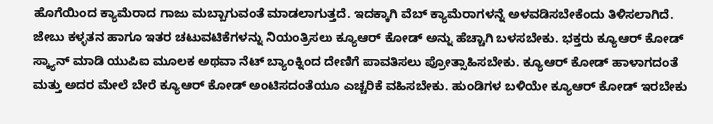ಹೊಗೆಯಿಂದ ಕ್ಯಾಮೆರಾದ ಗಾಜು ಮಬ್ಬಾಗುವಂತೆ ಮಾಡಲಾಗುತ್ತದೆ. ಇದಕ್ಕಾಗಿ ವೆಬ್ ಕ್ಯಾಮೆರಾಗಳನ್ನೆ ಅಳವಡಿಸಬೇಕೆಂದು ತಿಳಿಸಲಾಗಿದೆ.
ಜೇಬು ಕಳ್ಳತನ ಹಾಗೂ ಇತರ ಚಟುವಟಿಕೆಗಳನ್ನು ನಿಯಂತ್ರಿಸಲು ಕ್ಯೂಆರ್ ಕೋಡ್ ಅನ್ನು ಹೆಚ್ಚಾಗಿ ಬಳಸಬೇಕು. ಭಕ್ತರು ಕ್ಯೂಆರ್ ಕೋಡ್ ಸ್ಕ್ಯಾನ್ ಮಾಡಿ ಯುಪಿಐ ಮೂಲಕ ಅಥವಾ ನೆಟ್ ಬ್ಯಾಂಕ್ನಿಂದ ದೇಣಿಗೆ ಪಾವತಿಸಲು ಪ್ರೋತ್ಸಾಹಿಸಬೇಕು. ಕ್ಯೂಆರ್ ಕೋಡ್ ಹಾಳಾಗದಂತೆ ಮತ್ತು ಅದರ ಮೇಲೆ ಬೇರೆ ಕ್ಯೂಆರ್ ಕೋಡ್ ಅಂಟಿಸದಂತೆಯೂ ಎಚ್ಚರಿಕೆ ವಹಿಸಬೇಕು. ಹುಂಡಿಗಳ ಬಳಿಯೇ ಕ್ಯೂಆರ್ ಕೋಡ್ ಇರಬೇಕು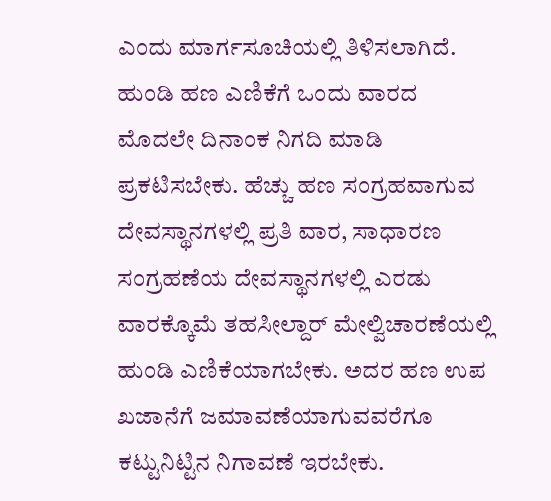ಎಂದು ಮಾರ್ಗಸೂಚಿಯಲ್ಲಿ ತಿಳಿಸಲಾಗಿದೆ.
ಹುಂಡಿ ಹಣ ಎಣಿಕೆಗೆ ಒಂದು ವಾರದ ಮೊದಲೇ ದಿನಾಂಕ ನಿಗದಿ ಮಾಡಿ ಪ್ರಕಟಿಸಬೇಕು. ಹೆಚ್ಚು ಹಣ ಸಂಗ್ರಹವಾಗುವ ದೇವಸ್ಥಾನಗಳಲ್ಲಿ ಪ್ರತಿ ವಾರ, ಸಾಧಾರಣ ಸಂಗ್ರಹಣೆಯ ದೇವಸ್ಥಾನಗಳಲ್ಲಿ ಎರಡು ವಾರಕ್ಕೊಮೆ ತಹಸೀಲ್ದಾರ್ ಮೇಲ್ವಿಚಾರಣೆಯಲ್ಲಿ ಹುಂಡಿ ಎಣಿಕೆಯಾಗಬೇಕು. ಅದರ ಹಣ ಉಪ ಖಜಾನೆಗೆ ಜಮಾವಣೆಯಾಗುವವರೆಗೂ ಕಟ್ಟುನಿಟ್ಟಿನ ನಿಗಾವಣೆ ಇರಬೇಕು.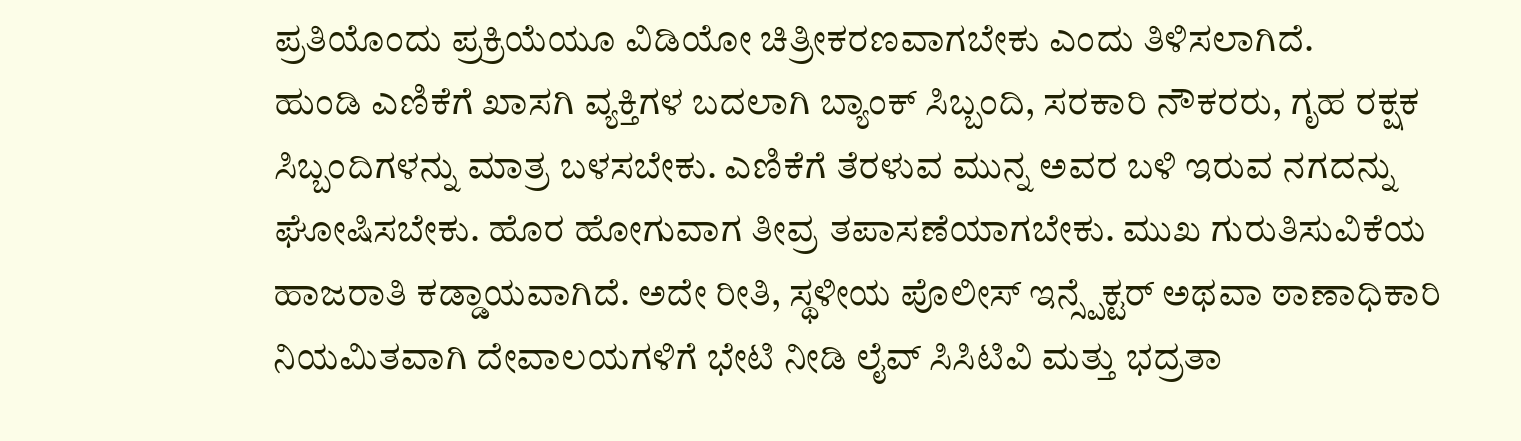ಪ್ರತಿಯೊಂದು ಪ್ರಕ್ರಿಯೆಯೂ ವಿಡಿಯೋ ಚಿತ್ರೀಕರಣವಾಗಬೇಕು ಎಂದು ತಿಳಿಸಲಾಗಿದೆ.
ಹುಂಡಿ ಎಣಿಕೆಗೆ ಖಾಸಗಿ ವ್ಯಕ್ತಿಗಳ ಬದಲಾಗಿ ಬ್ಯಾಂಕ್ ಸಿಬ್ಬಂದಿ, ಸರಕಾರಿ ನೌಕರರು, ಗೃಹ ರಕ್ಷಕ ಸಿಬ್ಬಂದಿಗಳನ್ನು ಮಾತ್ರ ಬಳಸಬೇಕು. ಎಣಿಕೆಗೆ ತೆರಳುವ ಮುನ್ನ ಅವರ ಬಳಿ ಇರುವ ನಗದನ್ನು ಘೋಷಿಸಬೇಕು. ಹೊರ ಹೋಗುವಾಗ ತೀವ್ರ ತಪಾಸಣೆಯಾಗಬೇಕು. ಮುಖ ಗುರುತಿಸುವಿಕೆಯ ಹಾಜರಾತಿ ಕಡ್ಡಾಯವಾಗಿದೆ. ಅದೇ ರೀತಿ, ಸ್ಥಳೀಯ ಪೊಲೀಸ್ ಇನ್ಸ್ಪೆಕ್ಟರ್ ಅಥವಾ ಠಾಣಾಧಿಕಾರಿ ನಿಯಮಿತವಾಗಿ ದೇವಾಲಯಗಳಿಗೆ ಭೇಟಿ ನೀಡಿ ಲೈವ್ ಸಿಸಿಟಿವಿ ಮತ್ತು ಭದ್ರತಾ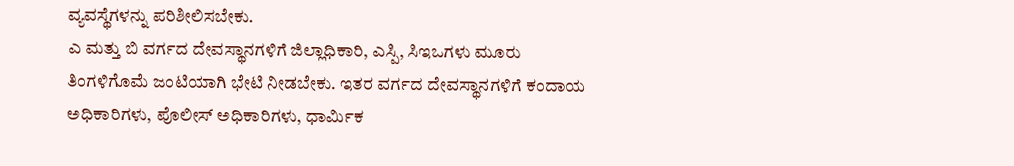ವ್ಯವಸ್ಥೆಗಳನ್ನು ಪರಿಶೀಲಿಸಬೇಕು.
ಎ ಮತ್ತು ಬಿ ವರ್ಗದ ದೇವಸ್ಥಾನಗಳಿಗೆ ಜಿಲ್ಲಾಧಿಕಾರಿ, ಎಸ್ಪಿ, ಸಿಇಒಗಳು ಮೂರು ತಿಂಗಳಿಗೊಮೆ ಜಂಟಿಯಾಗಿ ಭೇಟಿ ನೀಡಬೇಕು. ಇತರ ವರ್ಗದ ದೇವಸ್ಥಾನಗಳಿಗೆ ಕಂದಾಯ ಅಧಿಕಾರಿಗಳು, ಪೊಲೀಸ್ ಅಧಿಕಾರಿಗಳು, ಧಾರ್ಮಿಕ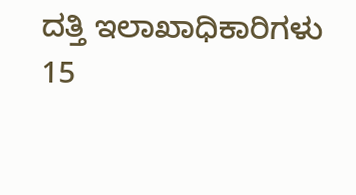ದತ್ತಿ ಇಲಾಖಾಧಿಕಾರಿಗಳು 15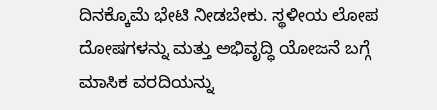ದಿನಕ್ಕೊಮೆ ಭೇಟಿ ನೀಡಬೇಕು. ಸ್ಥಳೀಯ ಲೋಪ ದೋಷಗಳನ್ನು ಮತ್ತು ಅಭಿವೃದ್ಧಿ ಯೋಜನೆ ಬಗ್ಗೆ ಮಾಸಿಕ ವರದಿಯನ್ನು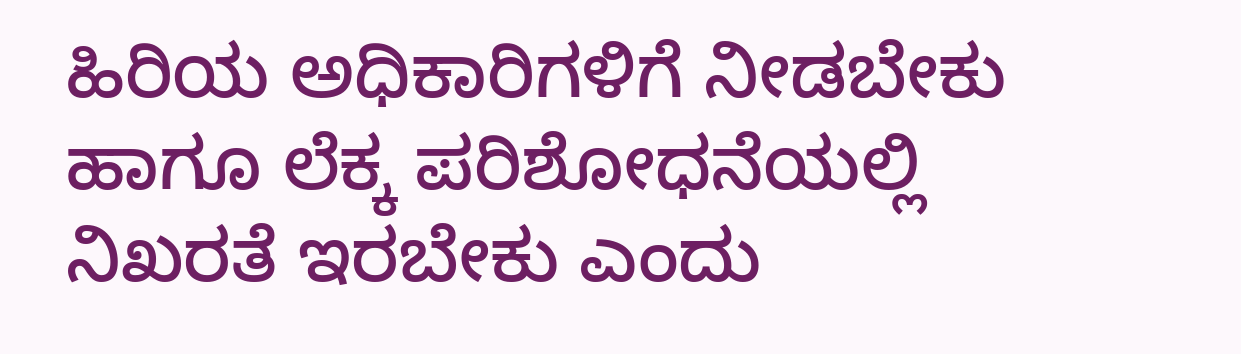ಹಿರಿಯ ಅಧಿಕಾರಿಗಳಿಗೆ ನೀಡಬೇಕು ಹಾಗೂ ಲೆಕ್ಕ ಪರಿಶೋಧನೆಯಲ್ಲಿ ನಿಖರತೆ ಇರಬೇಕು ಎಂದು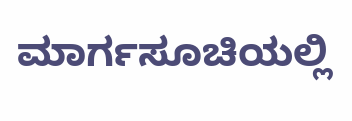ಮಾರ್ಗಸೂಚಿಯಲ್ಲಿ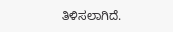ತಿಳಿಸಲಾಗಿದೆ.